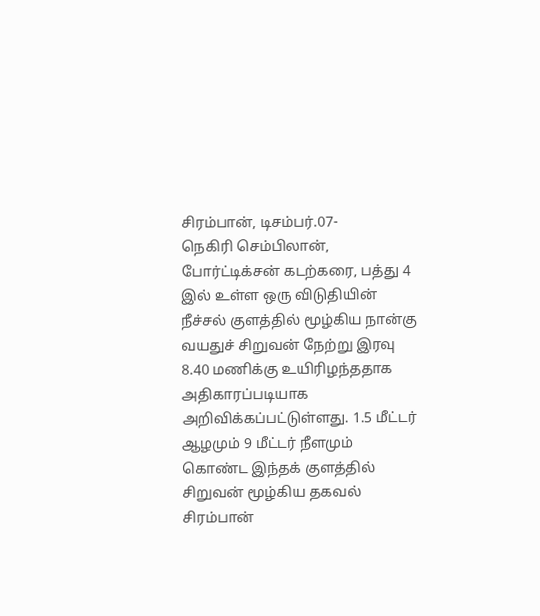சிரம்பான், டிசம்பர்.07-
நெகிரி செம்பிலான், போர்ட்டிக்சன் கடற்கரை, பத்து 4 இல் உள்ள ஒரு விடுதியின் நீச்சல் குளத்தில் மூழ்கிய நான்கு வயதுச் சிறுவன் நேற்று இரவு 8.40 மணிக்கு உயிரிழந்ததாக அதிகாரப்படியாக அறிவிக்கப்பட்டுள்ளது. 1.5 மீட்டர் ஆழமும் 9 மீட்டர் நீளமும் கொண்ட இந்தக் குளத்தில் சிறுவன் மூழ்கிய தகவல் சிரம்பான்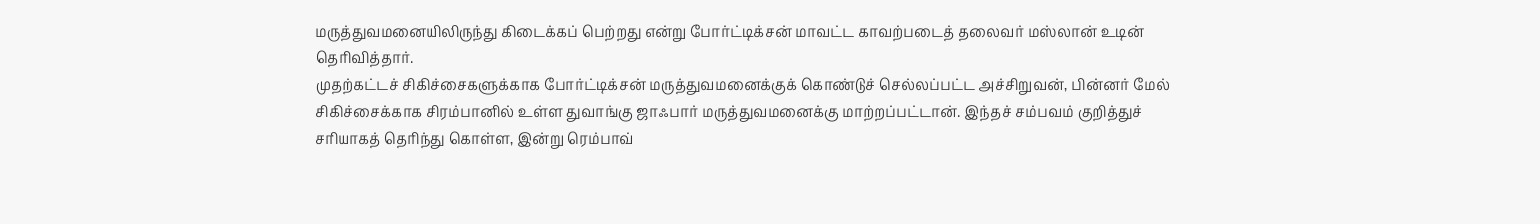மருத்துவமனையிலிருந்து கிடைக்கப் பெற்றது என்று போர்ட்டிக்சன் மாவட்ட காவற்படைத் தலைவர் மஸ்லான் உடின் தெரிவித்தார்.
முதற்கட்டச் சிகிச்சைகளுக்காக போர்ட்டிக்சன் மருத்துவமனைக்குக் கொண்டுச் செல்லப்பட்ட அச்சிறுவன், பின்னர் மேல் சிகிச்சைக்காக சிரம்பானில் உள்ள துவாங்கு ஜாஃபார் மருத்துவமனைக்கு மாற்றப்பட்டான். இந்தச் சம்பவம் குறித்துச் சரியாகத் தெரிந்து கொள்ள, இன்று ரெம்பாவ்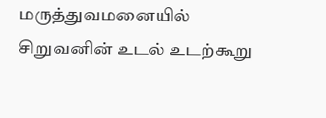மருத்துவமனையில் சிறுவனின் உடல் உடற்கூறு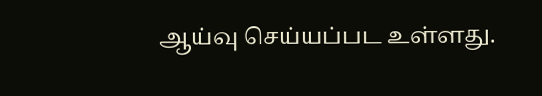ஆய்வு செய்யப்பட உள்ளது.